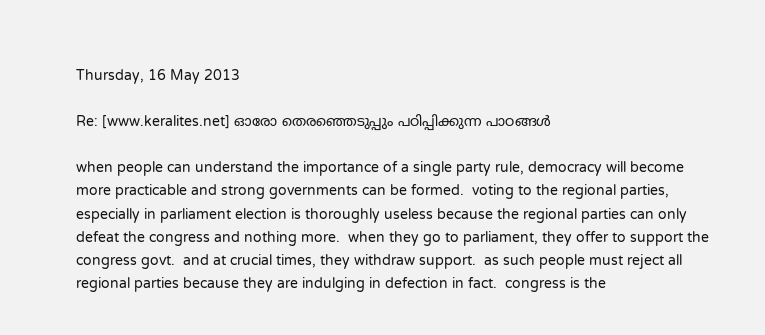Thursday, 16 May 2013

Re: [www.keralites.net] ഓരോ തെരഞ്ഞെടുപ്പും പഠിപ്പിക്കുന്ന പാഠങ്ങള്‍

when people can understand the importance of a single party rule, democracy will become more practicable and strong governments can be formed.  voting to the regional parties, especially in parliament election is thoroughly useless because the regional parties can only defeat the congress and nothing more.  when they go to parliament, they offer to support the congress govt.  and at crucial times, they withdraw support.  as such people must reject all regional parties because they are indulging in defection in fact.  congress is the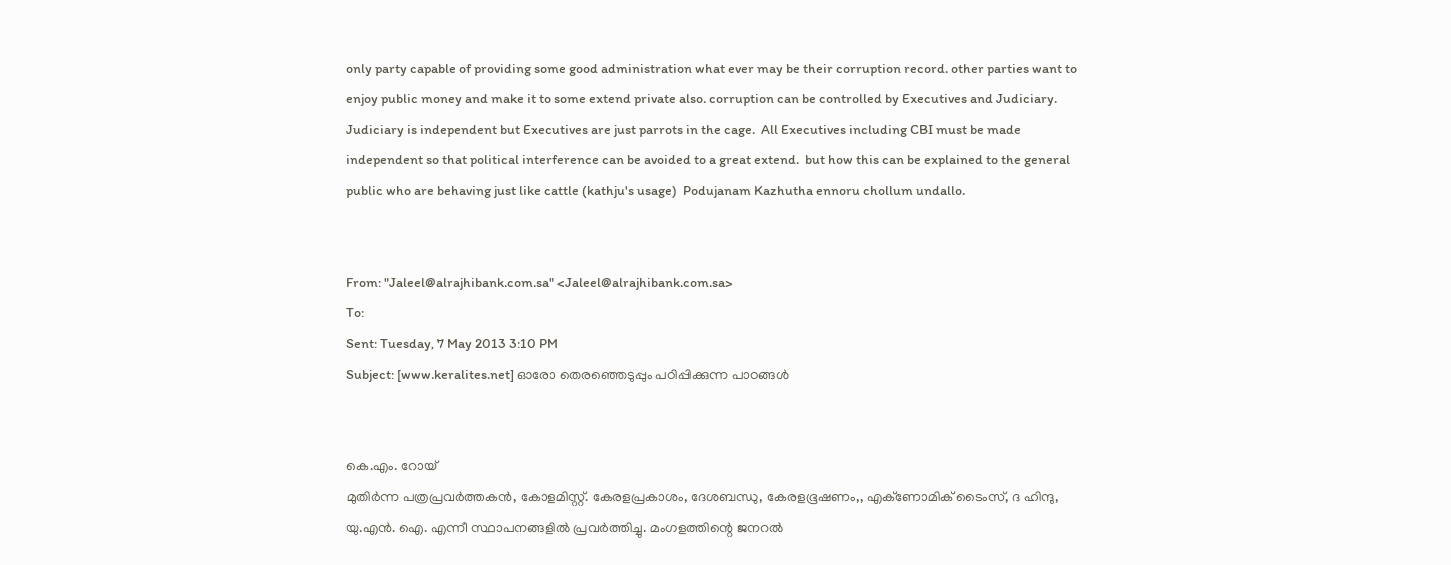only party capable of providing some good administration what ever may be their corruption record. other parties want to enjoy public money and make it to some extend private also. corruption can be controlled by Executives and Judiciary.  Judiciary is independent but Executives are just parrots in the cage.  All Executives including CBI must be made independent so that political interference can be avoided to a great extend.  but how this can be explained to the general public who are behaving just like cattle (kathju's usage)  Podujanam Kazhutha ennoru chollum undallo.


From: "Jaleel@alrajhibank.com.sa" <Jaleel@alrajhibank.com.sa>
To:
Sent: Tuesday, 7 May 2013 3:10 PM
Subject: [www.keralites.net] ഓരോ തെരഞ്ഞെടുപ്പും പഠിപ്പിക്കുന്ന പാഠങ്ങള്‍


കെ.എം. റോയ്
മുതിര്‍ന്ന പത്രപ്രവര്‍ത്തകന്‍, കോളമിസ്റ്റ്. കേരളപ്രകാശം, ദേശബന്ധു, കേരളഭൂഷണം,, എക്‌ണോമിക് ടൈംസ്, ദ ഹിന്ദു, യു.എന്‍. ഐ. എന്നീ സ്ഥാപനങ്ങളില്‍ പ്രവര്‍ത്തിച്ചു. മംഗളത്തിന്റെ ജനറല്‍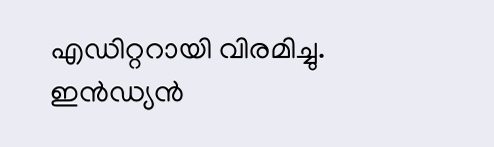എഡിറ്ററായി വിരമിച്ചു. ഇന്‍ഡ്യന്‍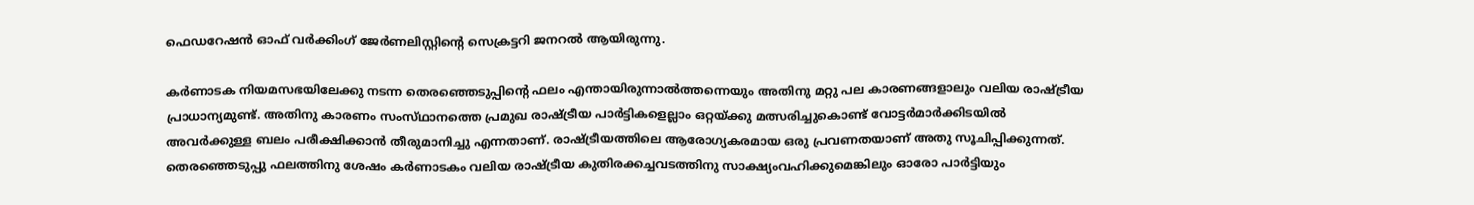ഫെഡറേഷന്‍ ഓഫ് വര്‍ക്കിംഗ് ജേര്‍ണലിസ്റ്റിന്റെ സെക്രട്ടറി ജനറല്‍ ആയിരുന്നു.

കര്‍ണാടക നിയമസഭയിലേക്കു നടന്ന തെരഞ്ഞെടുപ്പിന്റെ ഫലം എന്തായിരുന്നാല്‍ത്തന്നെയും അതിനു മറ്റു പല കാരണങ്ങളാലും വലിയ രാഷ്‌ട്രീയ പ്രാധാന്യമുണ്ട്‌. അതിനു കാരണം സംസ്‌ഥാനത്തെ പ്രമുഖ രാഷ്‌ട്രീയ പാര്‍ട്ടികളെല്ലാം ഒറ്റയ്‌ക്കു മത്സരിച്ചുകൊണ്ട്‌ വോട്ടര്‍മാര്‍ക്കിടയില്‍ അവര്‍ക്കുള്ള ബലം പരീക്ഷിക്കാന്‍ തീരുമാനിച്ചു എന്നതാണ്‌. രാഷ്‌ട്രീയത്തിലെ ആരോഗ്യകരമായ ഒരു പ്രവണതയാണ്‌ അതു സൂചിപ്പിക്കുന്നത്‌. തെരഞ്ഞെടുപ്പു ഫലത്തിനു ശേഷം കര്‍ണാടകം വലിയ രാഷ്‌ട്രീയ കുതിരക്കച്ചവടത്തിനു സാക്ഷ്യംവഹിക്കുമെങ്കിലും ഓരോ പാര്‍ട്ടിയും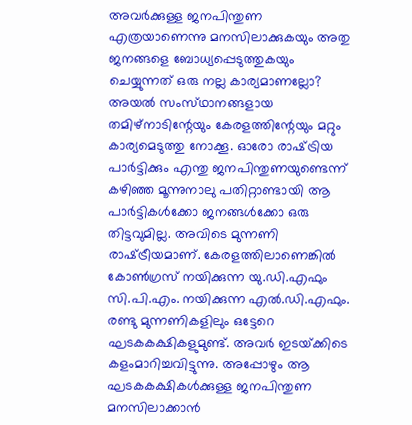അവര്‍ക്കുള്ള ജനപിന്തുണ എത്രയാണെന്നു മനസിലാക്കുകയും അതു ജനങ്ങളെ ബോധ്യപ്പെടുത്തുകയും ചെയ്യുന്നത്‌ ഒരു നല്ല കാര്യമാണല്ലോ?
അയല്‍ സംസ്‌ഥാനങ്ങളായ തമിഴ്‌നാടിന്റേയും കേരളത്തിന്റേയും മറ്റും കാര്യമെടുത്തു നോക്കൂ. ഓരോ രാഷ്‌ട്രിയ പാര്‍ട്ടിക്കും എന്തു ജനപിന്തുണയുണ്ടെന്ന്‌ കഴിഞ്ഞ മൂന്നുനാലു പതിറ്റാണ്ടായി ആ പാര്‍ട്ടികള്‍ക്കോ ജനങ്ങള്‍ക്കോ ഒരു തിട്ടവുമില്ല. അവിടെ മുന്നണി രാഷ്‌ട്രീയമാണ്‌. കേരളത്തിലാണെങ്കില്‍ കോണ്‍ഗ്രസ്‌ നയിക്കുന്ന യു.ഡി.എഫും സി.പി.എം. നയിക്കുന്ന എല്‍.ഡി.എഫും. രണ്ടു മുന്നണികളിലും ഒട്ടേറെ ഘടകകക്ഷികളുമുണ്ട്‌. അവര്‍ ഇടയ്‌ക്കിടെ കളംമാറിച്ചവിട്ടുന്നു. അപ്പോഴും ആ ഘടകകക്ഷികള്‍ക്കുള്ള ജനപിന്തുണ മനസിലാക്കാന്‍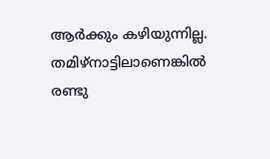ആര്‍ക്കും കഴിയുന്നില്ല.
തമിഴ്‌നാട്ടിലാണെങ്കില്‍ രണ്ടു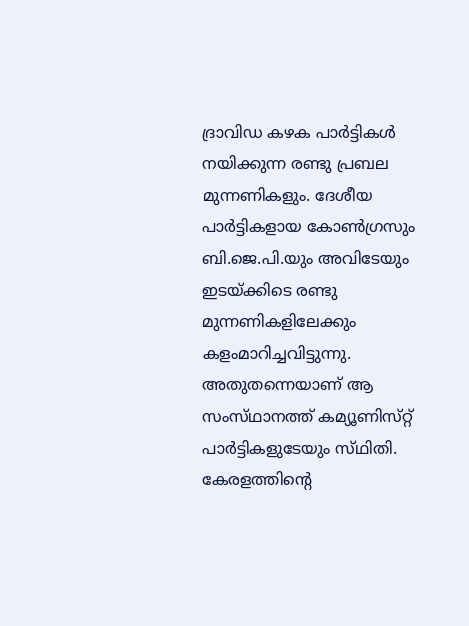ദ്രാവിഡ കഴക പാര്‍ട്ടികള്‍ നയിക്കുന്ന രണ്ടു പ്രബല മുന്നണികളും. ദേശീയ പാര്‍ട്ടികളായ കോണ്‍ഗ്രസും ബി.ജെ.പി.യും അവിടേയും ഇടയ്‌ക്കിടെ രണ്ടു മുന്നണികളിലേക്കും കളംമാറിച്ചവിട്ടുന്നു. അതുതന്നെയാണ്‌ ആ സംസ്‌ഥാനത്ത്‌ കമ്യൂണിസ്‌റ്റ് പാര്‍ട്ടികളുടേയും സ്‌ഥിതി.
കേരളത്തിന്റെ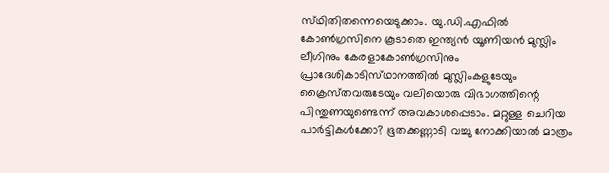സ്‌ഥിതിതന്നെയെടുക്കാം. യു.ഡി.എഫില്‍ കോണ്‍ഗ്രസിനെ കൂടാതെ ഇന്ത്യന്‍ യൂണിയന്‍ മുസ്ലിം ലീഗിനും കേരളാകോണ്‍ഗ്രസിനും പ്രാദേശികാടിസ്‌ഥാനത്തില്‍ മുസ്ലിംകളുടേയും ക്രൈസ്‌തവരുടേയും വലിയൊരു വിഭാഗത്തിന്റെ പിന്തുണയുണ്ടെന്ന്‌ അവകാശപ്പെടാം. മറ്റുള്ള ചെറിയ പാര്‍ട്ടികള്‍ക്കോ? ഭൂതക്കണ്ണാടി വച്ചു നോക്കിയാല്‍ മാത്രം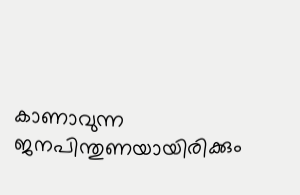കാണാവുന്ന ജനപിന്തുണയായിരിക്കും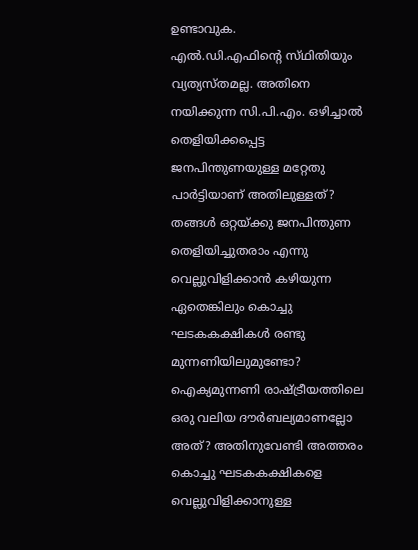ഉണ്ടാവുക.
എല്‍.ഡി.എഫിന്റെ സ്‌ഥിതിയും വ്യത്യസ്‌തമല്ല. അതിനെ നയിക്കുന്ന സി.പി.എം. ഒഴിച്ചാല്‍ തെളിയിക്കപ്പെട്ട ജനപിന്തുണയുള്ള മറ്റേതു പാര്‍ട്ടിയാണ്‌ അതിലുള്ളത്‌? തങ്ങള്‍ ഒറ്റയ്‌ക്കു ജനപിന്തുണ തെളിയിച്ചുതരാം എന്നു വെല്ലുവിളിക്കാന്‍ കഴിയുന്ന ഏതെങ്കിലും കൊച്ചു ഘടകകക്ഷികള്‍ രണ്ടു മുന്നണിയിലുമുണ്ടോ? ഐക്യമുന്നണി രാഷ്‌ട്രീയത്തിലെ ഒരു വലിയ ദൗര്‍ബല്യമാണല്ലോ അത്‌? അതിനുവേണ്ടി അത്തരം കൊച്ചു ഘടകകക്ഷികളെ വെല്ലുവിളിക്കാനുള്ള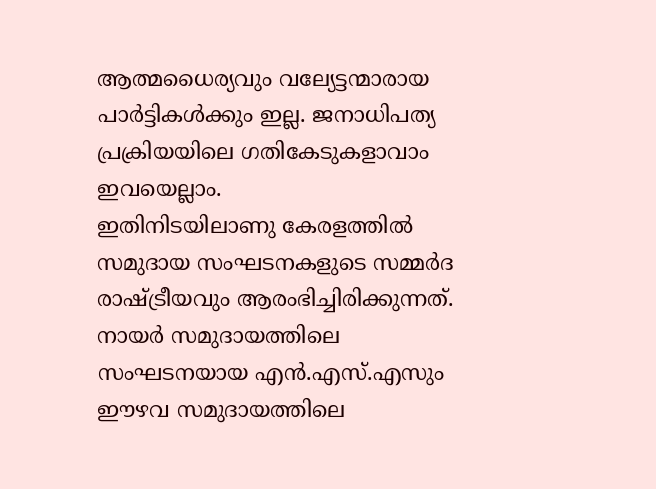ആത്മധൈര്യവും വല്യേട്ടന്മാരായ പാര്‍ട്ടികള്‍ക്കും ഇല്ല. ജനാധിപത്യ പ്രക്രിയയിലെ ഗതികേടുകളാവാം ഇവയെല്ലാം.
ഇതിനിടയിലാണു കേരളത്തില്‍ സമുദായ സംഘടനകളുടെ സമ്മര്‍ദ രാഷ്‌ട്രീയവും ആരംഭിച്ചിരിക്കുന്നത്‌. നായര്‍ സമുദായത്തിലെ സംഘടനയായ എന്‍.എസ്‌.എസും ഈഴവ സമുദായത്തിലെ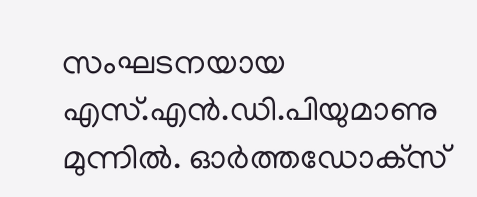സംഘടനയായ എസ്‌.എന്‍.ഡി.പിയുമാണു മുന്നില്‍. ഓര്‍ത്തഡോക്‌സ്‌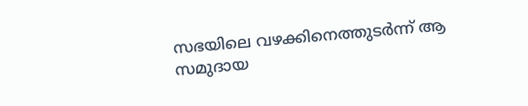സഭയിലെ വഴക്കിനെത്തുടര്‍ന്ന്‌ ആ സമുദായ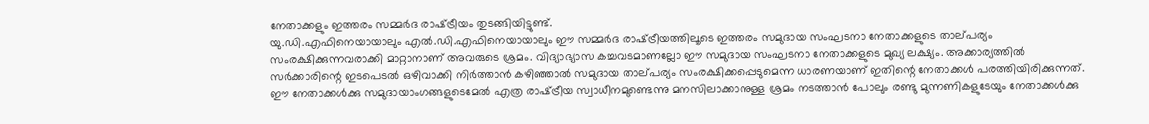നേതാക്കളും ഇത്തരം സമ്മര്‍ദ രാഷ്‌ട്രീയം തുടങ്ങിയിട്ടുണ്ട്‌.
യു.ഡി.എഫിനെയായാലും എല്‍.ഡി.എഫിനെയായാലും ഈ സമ്മര്‍ദ രാഷ്‌ട്രീയത്തിലൂടെ ഇത്തരം സമുദായ സംഘടനാ നേതാക്കളുടെ താല്‌പര്യം സംരക്ഷിക്കുന്നവരാക്കി മാറ്റാനാണ്‌ അവരുടെ ശ്രമം. വിദ്യാഭ്യാസ കച്ചവടമാണല്ലോ ഈ സമുദായ സംഘടനാ നേതാക്കളുടെ മുഖ്യ ലക്ഷ്യം. അക്കാര്യത്തില്‍ സര്‍ക്കാരിന്റെ ഇടപെടല്‍ ഒഴിവാക്കി നിര്‍ത്താന്‍ കഴിഞ്ഞാല്‍ സമുദായ താല്‌പര്യം സംരക്ഷിക്കപ്പെടുമെന്ന ധാരണയാണ്‌ ഇതിന്റെ നേതാക്കള്‍ പരത്തിയിരിക്കുന്നത്‌.
ഈ നേതാക്കള്‍ക്കു സമുദായാംഗങ്ങളുടെമേല്‍ എത്ര രാഷ്‌ട്രീയ സ്വാധീനമുണ്ടെന്നു മനസിലാക്കാനുള്ള ശ്രമം നടത്താന്‍ പോലും രണ്ടു മുന്നണികളുടേയും നേതാക്കള്‍ക്കു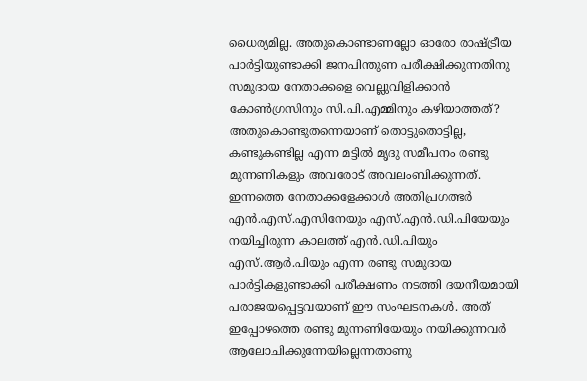ധൈര്യമില്ല. അതുകൊണ്ടാണല്ലോ ഓരോ രാഷ്‌ട്രീയ പാര്‍ട്ടിയുണ്ടാക്കി ജനപിന്തുണ പരീക്ഷിക്കുന്നതിനു സമുദായ നേതാക്കളെ വെല്ലുവിളിക്കാന്‍ കോണ്‍ഗ്രസിനും സി.പി.എമ്മിനും കഴിയാത്തത്‌? അതുകൊണ്ടുതന്നെയാണ്‌ തൊട്ടുതൊട്ടില്ല, കണ്ടുകണ്ടില്ല എന്ന മട്ടില്‍ മൃദു സമീപനം രണ്ടു മുന്നണികളും അവരോട്‌ അവലംബിക്കുന്നത്‌.
ഇന്നത്തെ നേതാക്കളേക്കാള്‍ അതിപ്രഗത്ഭര്‍ എന്‍.എസ്‌.എസിനേയും എസ്‌.എന്‍.ഡി.പിയേയും നയിച്ചിരുന്ന കാലത്ത്‌ എന്‍.ഡി.പിയും എസ്‌.ആര്‍.പിയും എന്ന രണ്ടു സമുദായ പാര്‍ട്ടികളുണ്ടാക്കി പരീക്ഷണം നടത്തി ദയനീയമായി പരാജയപ്പെട്ടവയാണ്‌ ഈ സംഘടനകള്‍. അത്‌ ഇപ്പോഴത്തെ രണ്ടു മുന്നണിയേയും നയിക്കുന്നവര്‍ ആലോചിക്കുന്നേയില്ലെന്നതാണു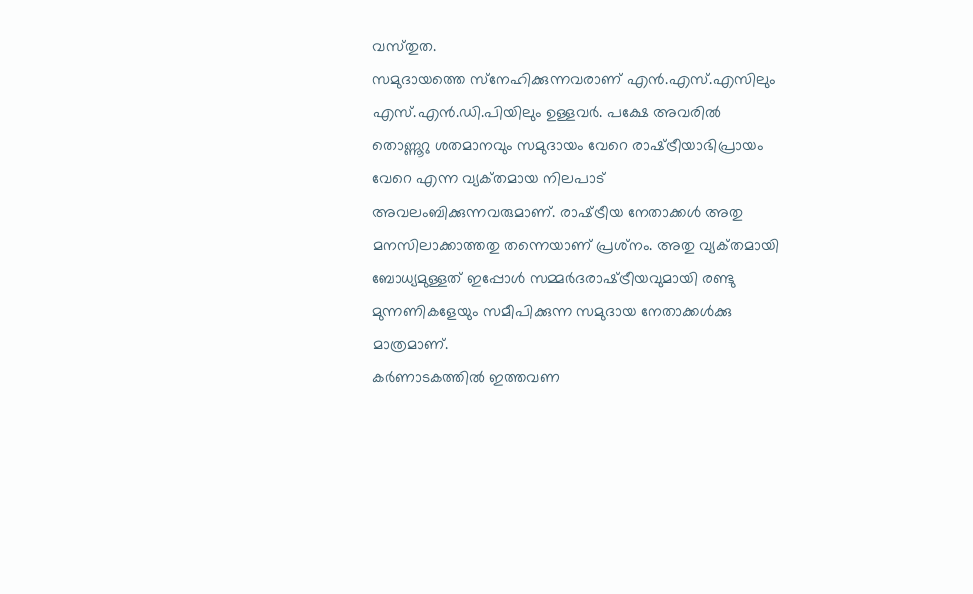വസ്‌തുത.
സമുദായത്തെ സ്‌നേഹിക്കുന്നവരാണ്‌ എന്‍.എസ്‌.എസിലും എസ്‌.എന്‍.ഡി.പിയിലും ഉള്ളവര്‍. പക്ഷേ അവരില്‍ തൊണ്ണൂറു ശതമാനവും സമുദായം വേറെ രാഷ്‌ട്രീയാഭിപ്രായം വേറെ എന്ന വ്യക്‌തമായ നിലപാട്‌ അവലംബിക്കുന്നവരുമാണ്‌. രാഷ്‌ട്രീയ നേതാക്കള്‍ അതു മനസിലാക്കാത്തതു തന്നെയാണ്‌ പ്രശ്‌നം. അതു വ്യക്‌തമായി ബോധ്യമുള്ളത്‌ ഇപ്പോള്‍ സമ്മര്‍ദരാഷ്‌ട്രീയവുമായി രണ്ടു മുന്നണികളേയും സമീപിക്കുന്ന സമുദായ നേതാക്കള്‍ക്കു മാത്രമാണ്‌.
കര്‍ണാടകത്തില്‍ ഇത്തവണ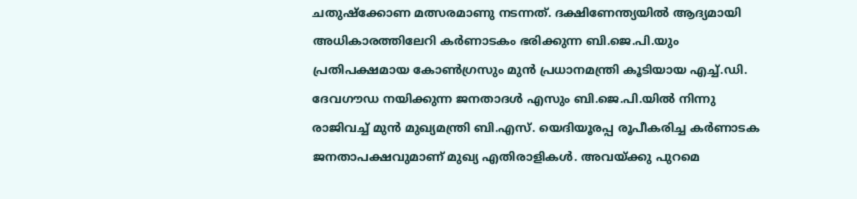ചതുഷ്‌ക്കോണ മത്സരമാണു നടന്നത്‌. ദക്ഷിണേന്ത്യയില്‍ ആദ്യമായി അധികാരത്തിലേറി കര്‍ണാടകം ഭരിക്കുന്ന ബി.ജെ.പി.യും പ്രതിപക്ഷമായ കോണ്‍ഗ്രസും മുന്‍ പ്രധാനമന്ത്രി കൂടിയായ എച്ച്‌.ഡി. ദേവഗൗഡ നയിക്കുന്ന ജനതാദള്‍ എസും ബി.ജെ.പി.യില്‍ നിന്നു രാജിവച്ച്‌ മുന്‍ മുഖ്യമന്ത്രി ബി.എസ്‌. യെദിയൂരപ്പ രൂപീകരിച്ച കര്‍ണാടക ജനതാപക്ഷവുമാണ്‌ മുഖ്യ എതിരാളികള്‍. അവയ്‌ക്കു പുറമെ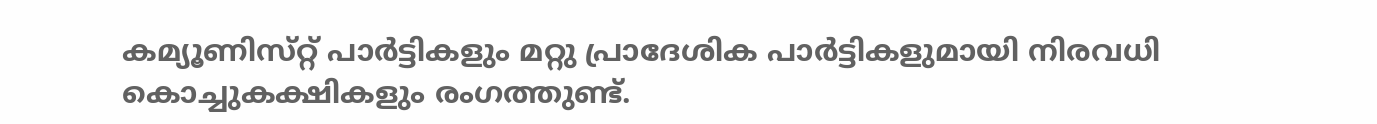കമ്യൂണിസ്‌റ്റ് പാര്‍ട്ടികളും മറ്റു പ്രാദേശിക പാര്‍ട്ടികളുമായി നിരവധി കൊച്ചുകക്ഷികളും രംഗത്തുണ്ട്‌.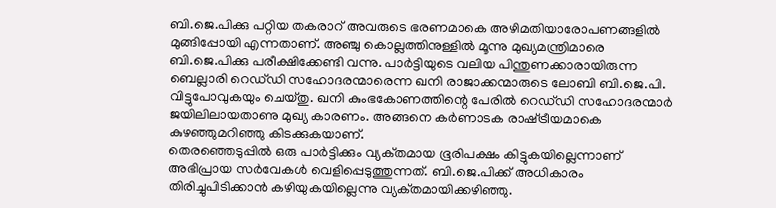ബി.ജെ.പിക്കു പറ്റിയ തകരാറ്‌ അവരുടെ ഭരണമാകെ അഴിമതിയാരോപണങ്ങളില്‍ മുങ്ങിപ്പോയി എന്നതാണ്‌. അഞ്ചു കൊല്ലത്തിനുള്ളില്‍ മൂന്നു മുഖ്യമന്ത്രിമാരെ ബി.ജെ.പിക്കു പരീക്ഷിക്കേണ്ടി വന്നു. പാര്‍ട്ടിയുടെ വലിയ പിന്തുണക്കാരായിരുന്ന ബെല്ലാരി റെഡ്‌ഡി സഹോദരന്മാരെന്ന ഖനി രാജാക്കന്മാരുടെ ലോബി ബി.ജെ.പി. വിട്ടുപോവുകയും ചെയ്‌തു. ഖനി കുംഭകോണത്തിന്റെ പേരില്‍ റെഡ്‌ഡി സഹോദരന്മാര്‍ ജയിലിലായതാണു മുഖ്യ കാരണം. അങ്ങനെ കര്‍ണാടക രാഷ്‌ട്രീയമാകെ കുഴഞ്ഞുമറിഞ്ഞു കിടക്കുകയാണ്‌.
തെരഞ്ഞെടുപ്പില്‍ ഒരു പാര്‍ട്ടിക്കും വ്യക്‌തമായ ഭൂരിപക്ഷം കിട്ടുകയില്ലെന്നാണ്‌ അഭിപ്രായ സര്‍വേകള്‍ വെളിപ്പെടുത്തുന്നത്‌. ബി.ജെ.പിക്ക്‌ അധികാരം തിരിച്ചുപിടിക്കാന്‍ കഴിയുകയില്ലെന്നു വ്യക്‌തമായിക്കഴിഞ്ഞു.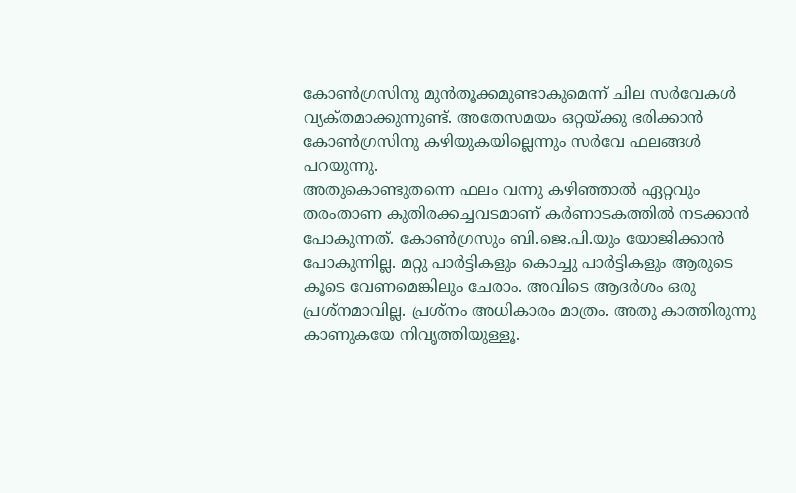കോണ്‍ഗ്രസിനു മുന്‍തൂക്കമുണ്ടാകുമെന്ന്‌ ചില സര്‍വേകള്‍ വ്യക്‌തമാക്കുന്നുണ്ട്‌. അതേസമയം ഒറ്റയ്‌ക്കു ഭരിക്കാന്‍ കോണ്‍ഗ്രസിനു കഴിയുകയില്ലെന്നും സര്‍വേ ഫലങ്ങള്‍ പറയുന്നു.
അതുകൊണ്ടുതന്നെ ഫലം വന്നു കഴിഞ്ഞാല്‍ ഏറ്റവും തരംതാണ കുതിരക്കച്ചവടമാണ്‌ കര്‍ണാടകത്തില്‍ നടക്കാന്‍ പോകുന്നത്‌. കോണ്‍ഗ്രസും ബി.ജെ.പി.യും യോജിക്കാന്‍ പോകുന്നില്ല. മറ്റു പാര്‍ട്ടികളും കൊച്ചു പാര്‍ട്ടികളും ആരുടെ കൂടെ വേണമെങ്കിലും ചേരാം. അവിടെ ആദര്‍ശം ഒരു പ്രശ്‌നമാവില്ല. പ്രശ്‌നം അധികാരം മാത്രം. അതു കാത്തിരുന്നു കാണുകയേ നിവൃത്തിയുള്ളൂ.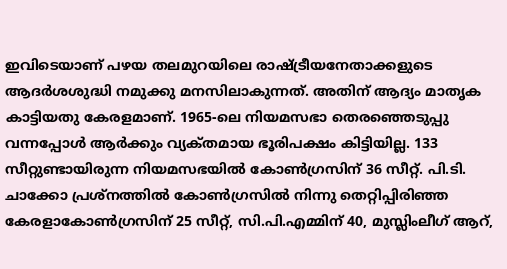ഇവിടെയാണ്‌ പഴയ തലമുറയിലെ രാഷ്‌ട്രീയനേതാക്കളുടെ ആദര്‍ശശുദ്ധി നമുക്കു മനസിലാകുന്നത്‌. അതിന്‌ ആദ്യം മാതൃക കാട്ടിയതു കേരളമാണ്‌. 1965-ലെ നിയമസഭാ തെരഞ്ഞെടുപ്പു വന്നപ്പോള്‍ ആര്‍ക്കും വ്യക്‌തമായ ഭൂരിപക്ഷം കിട്ടിയില്ല. 133 സീറ്റുണ്ടായിരുന്ന നിയമസഭയില്‍ കോണ്‍ഗ്രസിന്‌ 36 സീറ്റ്‌. പി.ടി. ചാക്കോ പ്രശ്‌നത്തില്‍ കോണ്‍ഗ്രസില്‍ നിന്നു തെറ്റിപ്പിരിഞ്ഞ കേരളാകോണ്‍ഗ്രസിന്‌ 25 സീറ്റ്‌, സി.പി.എമ്മിന്‌ 40, മുസ്ലിംലീഗ്‌ ആറ്‌,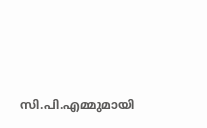സി.പി.എമ്മുമായി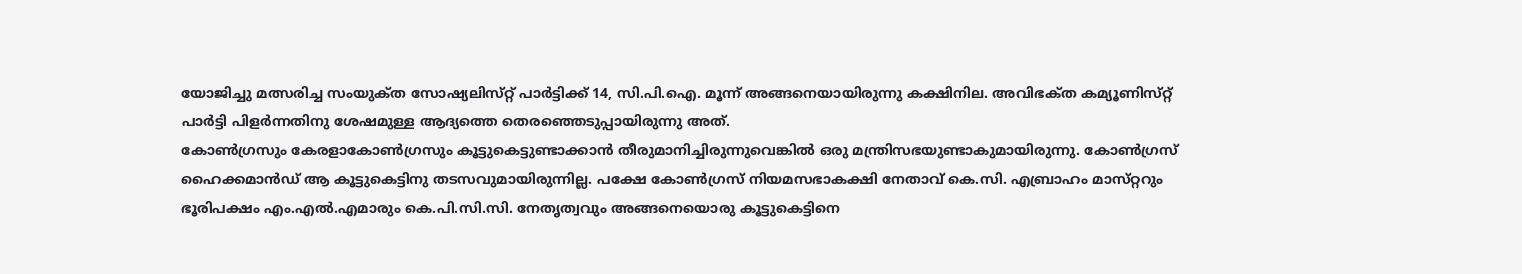യോജിച്ചു മത്സരിച്ച സംയുക്‌ത സോഷ്യലിസ്‌റ്റ് പാര്‍ട്ടിക്ക്‌ 14, സി.പി.ഐ. മൂന്ന്‌ അങ്ങനെയായിരുന്നു കക്ഷിനില. അവിഭക്‌ത കമ്യൂണിസ്‌റ്റ് പാര്‍ട്ടി പിളര്‍ന്നതിനു ശേഷമുള്ള ആദ്യത്തെ തെരഞ്ഞെടുപ്പായിരുന്നു അത്‌.
കോണ്‍ഗ്രസും കേരളാകോണ്‍ഗ്രസും കൂട്ടുകെട്ടുണ്ടാക്കാന്‍ തീരുമാനിച്ചിരുന്നുവെങ്കില്‍ ഒരു മന്ത്രിസഭയുണ്ടാകുമായിരുന്നു. കോണ്‍ഗ്രസ്‌ ഹൈക്കമാന്‍ഡ്‌ ആ കൂട്ടുകെട്ടിനു തടസവുമായിരുന്നില്ല. പക്ഷേ കോണ്‍ഗ്രസ്‌ നിയമസഭാകക്ഷി നേതാവ്‌ കെ.സി. എബ്രാഹം മാസ്‌റ്ററും ഭൂരിപക്ഷം എം.എല്‍.എമാരും കെ.പി.സി.സി. നേതൃത്വവും അങ്ങനെയൊരു കൂട്ടുകെട്ടിനെ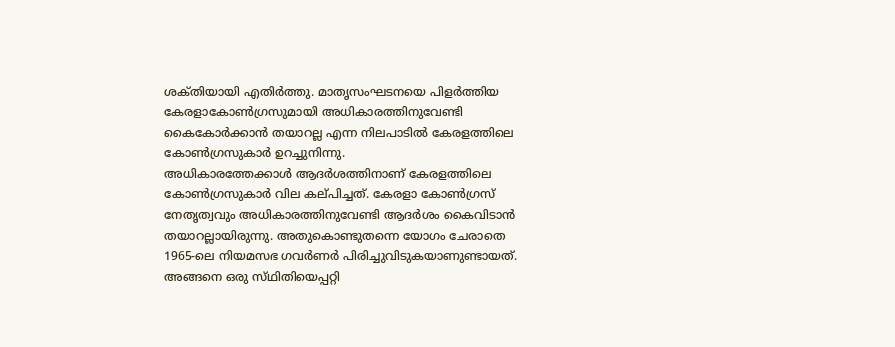ശക്‌തിയായി എതിര്‍ത്തു. മാതൃസംഘടനയെ പിളര്‍ത്തിയ കേരളാകോണ്‍ഗ്രസുമായി അധികാരത്തിനുവേണ്ടി കൈകോര്‍ക്കാന്‍ തയാറല്ല എന്ന നിലപാടില്‍ കേരളത്തിലെ കോണ്‍ഗ്രസുകാര്‍ ഉറച്ചുനിന്നു.
അധികാരത്തേക്കാള്‍ ആദര്‍ശത്തിനാണ്‌ കേരളത്തിലെ കോണ്‍ഗ്രസുകാര്‍ വില കല്‌പിച്ചത്‌. കേരളാ കോണ്‍ഗ്രസ്‌ നേതൃത്വവും അധികാരത്തിനുവേണ്ടി ആദര്‍ശം കൈവിടാന്‍ തയാറല്ലായിരുന്നു. അതുകൊണ്ടുതന്നെ യോഗം ചേരാതെ 1965-ലെ നിയമസഭ ഗവര്‍ണര്‍ പിരിച്ചുവിടുകയാണുണ്ടായത്‌. അങ്ങനെ ഒരു സ്‌ഥിതിയെപ്പറ്റി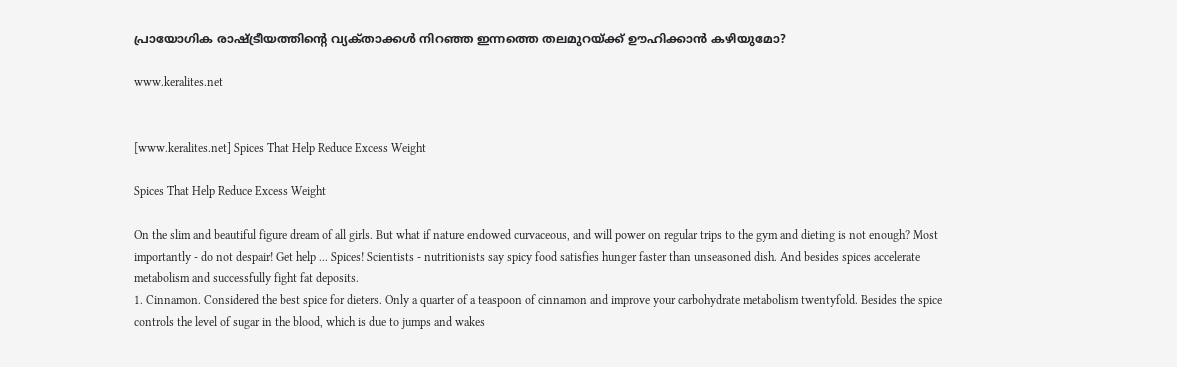പ്രായോഗിക രാഷ്‌ട്രീയത്തിന്റെ വ്യക്‌താക്കള്‍ നിറഞ്ഞ ഇന്നത്തെ തലമുറയ്‌ക്ക് ഊഹിക്കാന്‍ കഴിയുമോ?

www.keralites.net


[www.keralites.net] Spices That Help Reduce Excess Weight

Spices That Help Reduce Excess Weight

On the slim and beautiful figure dream of all girls. But what if nature endowed curvaceous, and will power on regular trips to the gym and dieting is not enough? Most importantly - do not despair! Get help ... Spices! Scientists - nutritionists say spicy food satisfies hunger faster than unseasoned dish. And besides spices accelerate metabolism and successfully fight fat deposits.
1. Cinnamon. Considered the best spice for dieters. Only a quarter of a teaspoon of cinnamon and improve your carbohydrate metabolism twentyfold. Besides the spice controls the level of sugar in the blood, which is due to jumps and wakes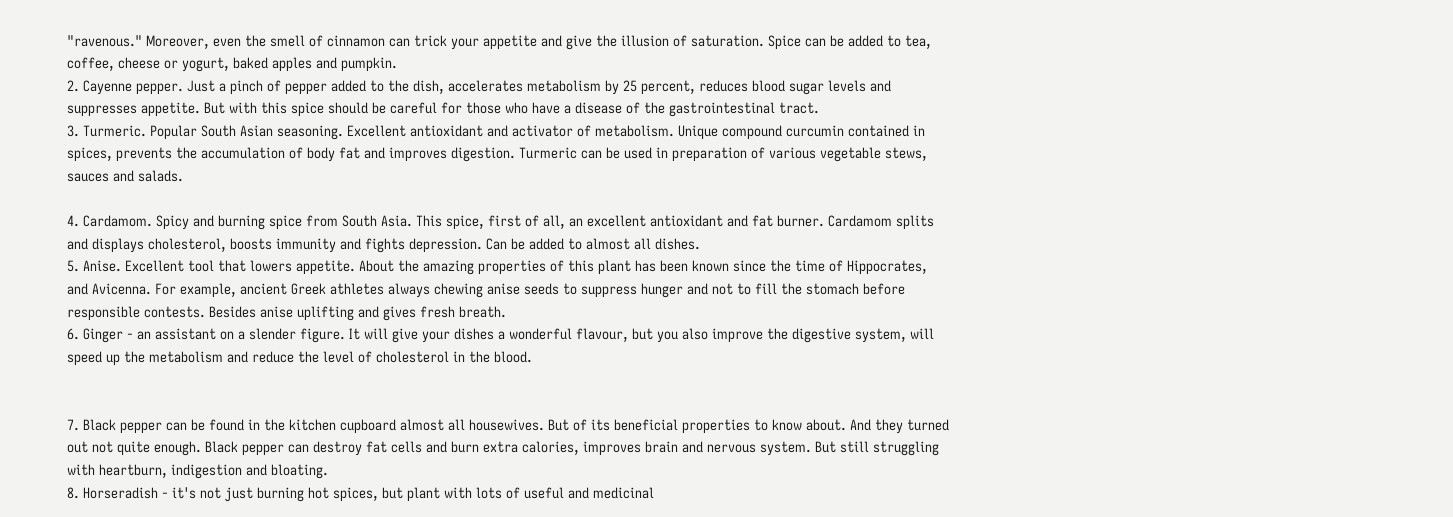"ravenous." Moreover, even the smell of cinnamon can trick your appetite and give the illusion of saturation. Spice can be added to tea, coffee, cheese or yogurt, baked apples and pumpkin.
2. Cayenne pepper. Just a pinch of pepper added to the dish, accelerates metabolism by 25 percent, reduces blood sugar levels and suppresses appetite. But with this spice should be careful for those who have a disease of the gastrointestinal tract.
3. Turmeric. Popular South Asian seasoning. Excellent antioxidant and activator of metabolism. Unique compound curcumin contained in spices, prevents the accumulation of body fat and improves digestion. Turmeric can be used in preparation of various vegetable stews, sauces and salads.

4. Cardamom. Spicy and burning spice from South Asia. This spice, first of all, an excellent antioxidant and fat burner. Cardamom splits and displays cholesterol, boosts immunity and fights depression. Can be added to almost all dishes.
5. Anise. Excellent tool that lowers appetite. About the amazing properties of this plant has been known since the time of Hippocrates, and Avicenna. For example, ancient Greek athletes always chewing anise seeds to suppress hunger and not to fill the stomach before responsible contests. Besides anise uplifting and gives fresh breath.
6. Ginger - an assistant on a slender figure. It will give your dishes a wonderful flavour, but you also improve the digestive system, will speed up the metabolism and reduce the level of cholesterol in the blood.


7. Black pepper can be found in the kitchen cupboard almost all housewives. But of its beneficial properties to know about. And they turned out not quite enough. Black pepper can destroy fat cells and burn extra calories, improves brain and nervous system. But still struggling with heartburn, indigestion and bloating.
8. Horseradish - it's not just burning hot spices, but plant with lots of useful and medicinal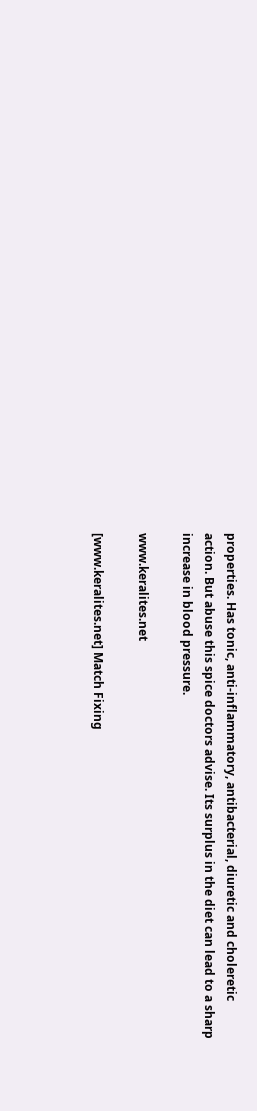properties. Has tonic, anti-inflammatory, antibacterial, diuretic and choleretic action. But abuse this spice doctors advise. Its surplus in the diet can lead to a sharp increase in blood pressure.

www.keralites.net

[www.keralites.net] Match Fixing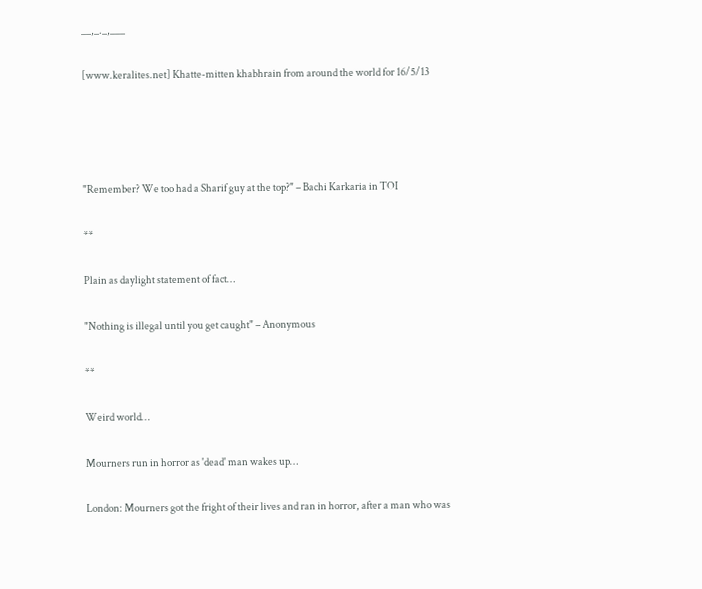__,_._,___

[www.keralites.net] Khatte-mitten khabhrain from around the world for 16/5/13




"Remember? We too had a Sharif guy at the top?" – Bachi Karkaria in TOI

**

Plain as daylight statement of fact…

"Nothing is illegal until you get caught" – Anonymous

**

Weird world…

Mourners run in horror as 'dead' man wakes up…

London: Mourners got the fright of their lives and ran in horror, after a man who was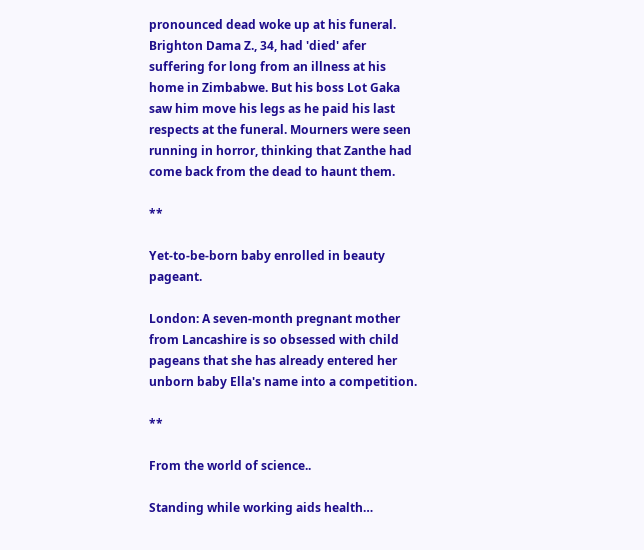pronounced dead woke up at his funeral. Brighton Dama Z., 34, had 'died' afer suffering for long from an illness at his home in Zimbabwe. But his boss Lot Gaka saw him move his legs as he paid his last respects at the funeral. Mourners were seen running in horror, thinking that Zanthe had come back from the dead to haunt them.

**

Yet-to-be-born baby enrolled in beauty pageant.

London: A seven-month pregnant mother from Lancashire is so obsessed with child pageans that she has already entered her unborn baby Ella's name into a competition.

**

From the world of science..

Standing while working aids health…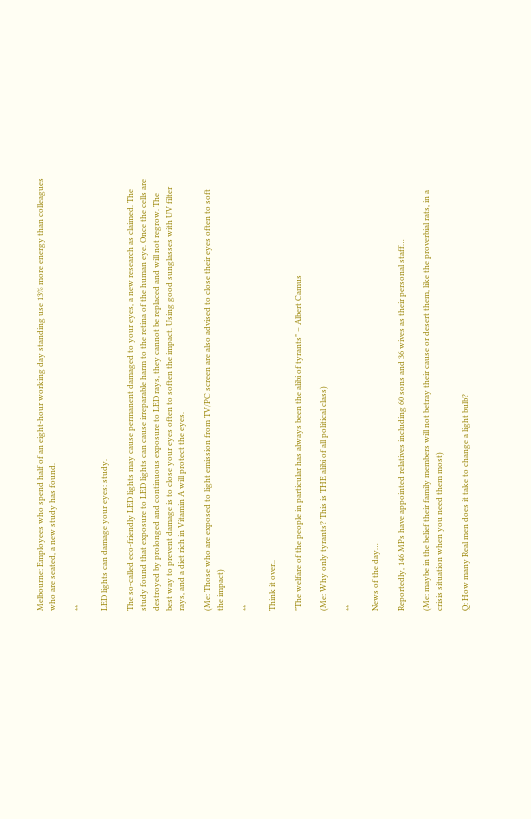Melbourne: Employees who spend half of an eight-hour working day standing use 13% more energy than colleagues who are seated, a new study has found.

**

LED lights can damage your eyes: study.

The so-called eco-friendly LED lights may cause permanent damaged to your eyes, a new research as claimed. The study found that exposure to LED lights can cause irreparable harm to the retina of the human eye. Once the cells are destroyed by prolonged and continuous exposure to LED rays, they cannot be replaced and will not regrow. The best way to prevent damage is to close your eyes often to soften the impact. Using good sunglasses with UV filter rays, and a diet rich in Vitamin A will protect the eyes.

(Me: Those who are exposed to light emission from TV/PC screen are also advised to close their eyes often to soft the impact)

**

Think it over..

"The welfare of the people in particular has always been the alibi of tyrants" – Albert Camus

(Me: Why only tyrants? This is THE alibi of all political class)

**

News of the day…

Reportedly, 146 MPs have appointed relatives including 60 sons and 36 wives as their personal staff…

(Me: maybe in the belief their family members will not betray their cause or desert them, like the proverbial rats, in a crisis situation when you need them most)

Q: How many Real men does it take to change a light bulb?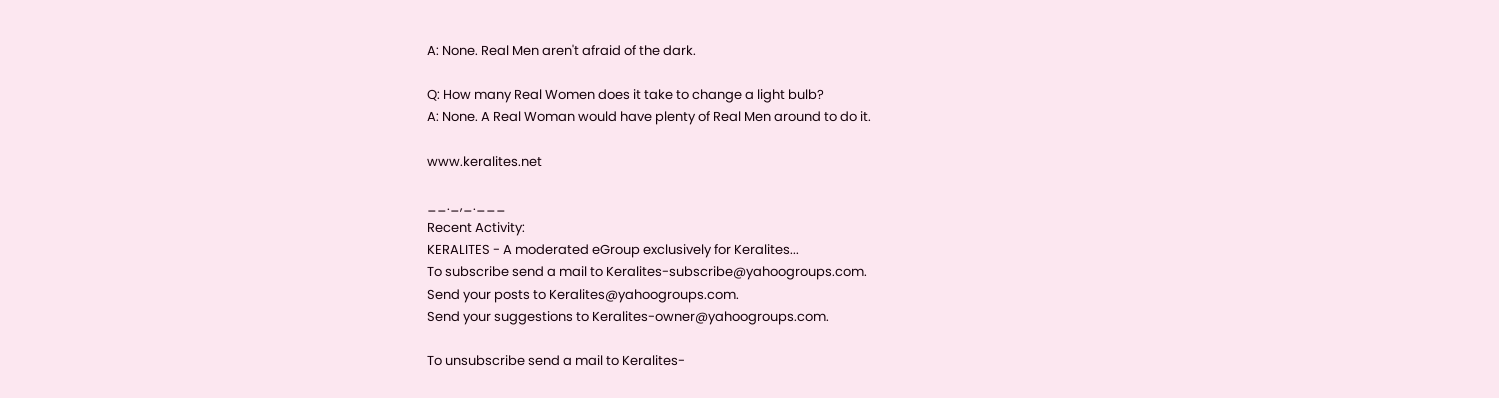A: None. Real Men aren't afraid of the dark.

Q: How many Real Women does it take to change a light bulb?
A: None. A Real Woman would have plenty of Real Men around to do it.

www.keralites.net

__._,_.___
Recent Activity:
KERALITES - A moderated eGroup exclusively for Keralites...
To subscribe send a mail to Keralites-subscribe@yahoogroups.com.
Send your posts to Keralites@yahoogroups.com.
Send your suggestions to Keralites-owner@yahoogroups.com.

To unsubscribe send a mail to Keralites-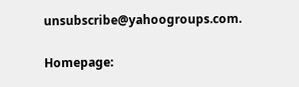unsubscribe@yahoogroups.com.

Homepage: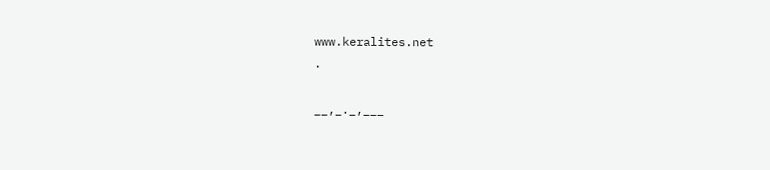www.keralites.net
.

__,_._,___